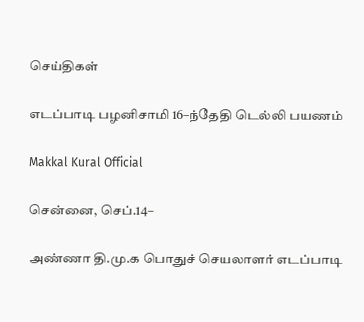செய்திகள்

எடப்பாடி பழனிசாமி 16–ந்தேதி டெல்லி பயணம்

Makkal Kural Official

சென்னை, செப்.14–

அண்ணா தி.மு.க பொதுச் செயலாளர் எடப்பாடி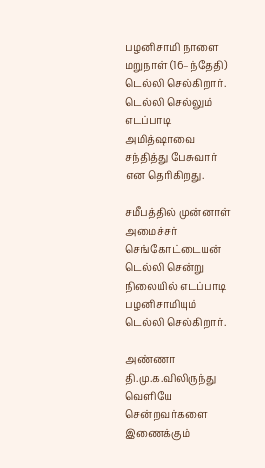பழனிசாமி நாளை மறுநாள் (16–ந்தேதி) டெல்லி செல்கிறார். டெல்லி செல்லும் எடப்பாடி அமித்ஷாவை சந்தித்து பேசுவார் என தெரிகிறது.

சமீபத்தில் முன்னாள் அமைச்சர் செங்கோட்டையன் டெல்லி சென்று நிலையில் எடப்பாடி பழனிசாமியும் டெல்லி செல்கிறார்.

அண்ணா தி.மு.க.விலிருந்து வெளியே சென்றவர்களை இணைக்கும்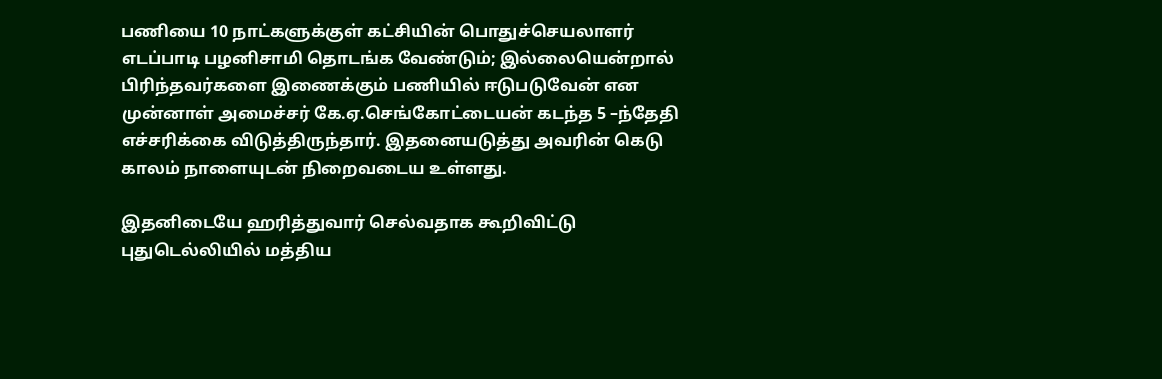பணியை 10 நாட்களுக்குள் கட்சியின் பொதுச்செயலாளர் எடப்பாடி பழனிசாமி தொடங்க வேண்டும்; இல்லையென்றால் பிரிந்தவர்களை இணைக்கும் பணியில் ஈடுபடுவேன் என முன்னாள் அமைச்சர் கே.ஏ.செங்கோட்டையன் கடந்த 5 –ந்தேதி எச்சரிக்கை விடுத்திருந்தார். இதனையடுத்து அவரின் கெடு காலம் நாளையுடன் நிறைவடைய உள்ளது.

இதனிடையே ஹரித்துவார் செல்வதாக கூறிவிட்டு புதுடெல்லியில் மத்திய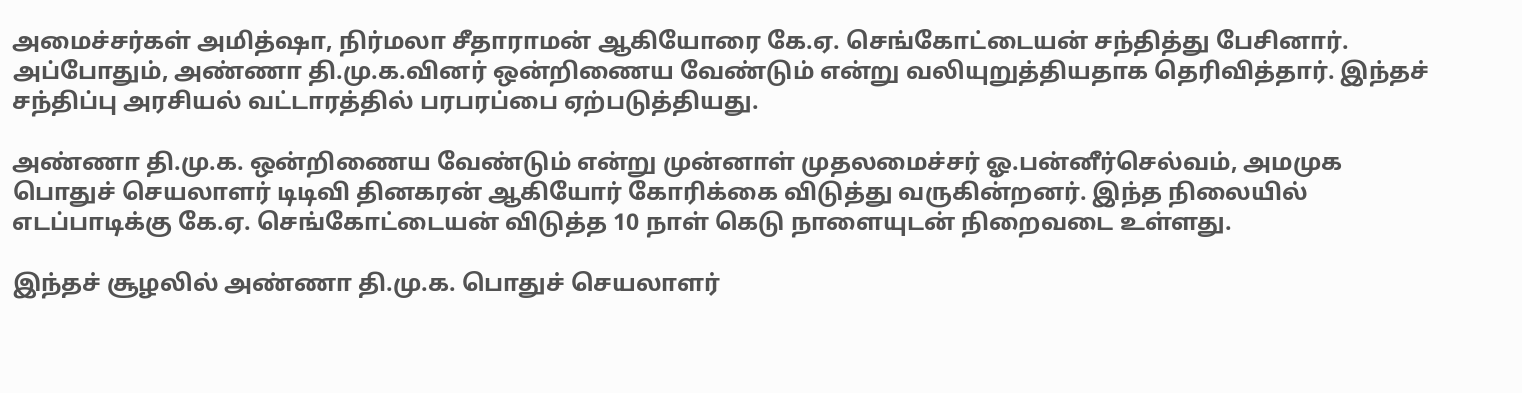அமைச்சர்கள் அமித்ஷா, நிர்மலா சீதாராமன் ஆகியோரை கே.ஏ. செங்கோட்டையன் சந்தித்து பேசினார். அப்போதும், அண்ணா தி.மு.க.வினர் ஒன்றிணைய வேண்டும் என்று வலியுறுத்தியதாக தெரிவித்தார். இந்தச் சந்திப்பு அரசியல் வட்டாரத்தில் பரபரப்பை ஏற்படுத்தியது.

அண்ணா தி.மு.க. ஒன்றிணைய வேண்டும் என்று முன்னாள் முதலமைச்சர் ஓ.பன்னீர்செல்வம், அமமுக பொதுச் செயலாளர் டிடிவி தினகரன் ஆகியோர் கோரிக்கை விடுத்து வருகின்றனர். இந்த நிலையில் எடப்பாடிக்கு கே.ஏ. செங்கோட்டையன் விடுத்த 10 நாள் கெடு நாளையுடன் நிறைவடை உள்ளது.

இந்தச் சூழலில் அண்ணா தி.மு.க. பொதுச் செயலாளர்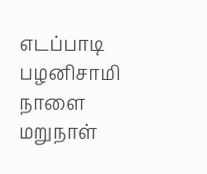எடப்பாடி பழனிசாமி நாளை மறுநாள்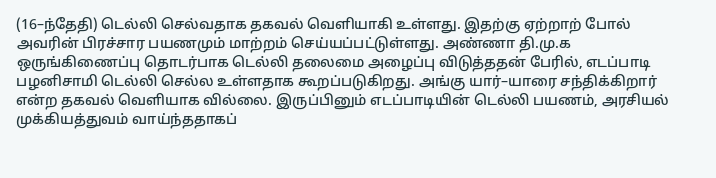(16–ந்தேதி) டெல்லி செல்வதாக தகவல் வெளியாகி உள்ளது. இதற்கு ஏற்றாற் போல் அவரின் பிரச்சார பயணமும் மாற்றம் செய்யப்பட்டுள்ளது. அண்ணா தி.மு.க ஒருங்கிணைப்பு தொடர்பாக டெல்லி தலைமை அழைப்பு விடுத்ததன் பேரில், எடப்பாடி பழனிசாமி டெல்லி செல்ல உள்ளதாக கூறப்படுகிறது. அங்கு யார்–யாரை சந்திக்கிறார் என்ற தகவல் வெளியாக வில்லை. இருப்பினும் எடப்பாடியின் டெல்லி பயணம், அரசியல் முக்கியத்துவம் வாய்ந்ததாகப்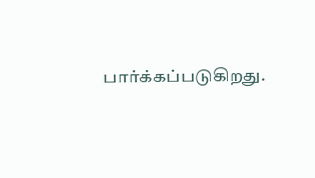பார்க்கப்படுகிறது.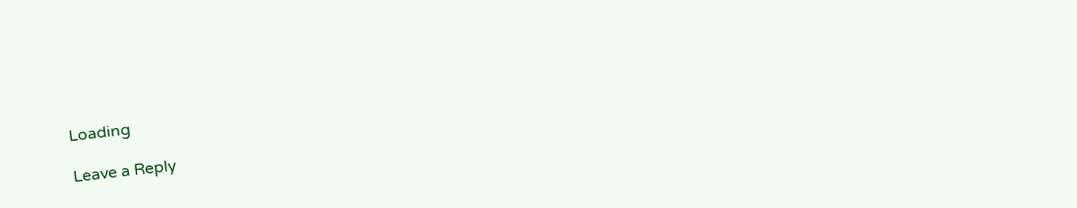Loading

Leave a Reply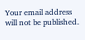Your email address will not be published.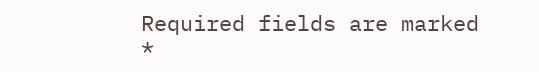Required fields are marked *